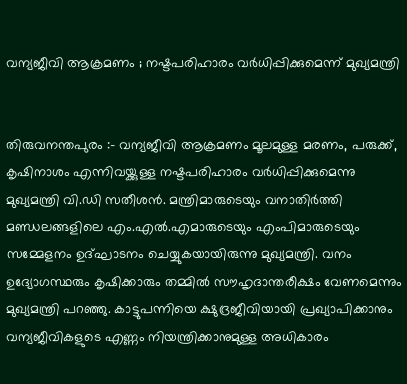വന്യജീവി ആക്രമണം ; നഷ്ടപരിഹാരം വർധിപ്പിക്കുമെന്ന് മുഖ്യമന്ത്രി


തിരുവനന്തപുരം :- വന്യജീവി ആക്രമണം മൂലമുള്ള മരണം, പരുക്ക്, കൃഷിനാശം എന്നിവയ്ക്കുള്ള നഷ്ടപരിഹാരം വർധിപ്പിക്കുമെന്നു മുഖ്യമന്ത്രി വി.ഡി സതീശൻ. മന്ത്രിമാരുടെയും വനാതിർത്തി മണ്ഡലങ്ങളിലെ എം.എൽ.എമാരുടെയും എംപിമാരുടെയും സമ്മേളനം ഉദ്ഘാടനം ചെയ്യുകയായിരുന്നു മുഖ്യമന്ത്രി. വനം ഉദ്യോഗസ്ഥരും കൃഷിക്കാരും തമ്മിൽ സൗഹൃദാന്തരീക്ഷം വേണമെന്നും മുഖ്യമന്ത്രി പറഞ്ഞു. കാട്ടുപന്നിയെ ക്ഷുദ്രജീവിയായി പ്രഖ്യാപിക്കാനും വന്യജീവികളുടെ എണ്ണം നിയന്ത്രിക്കാനുമുള്ള അധികാരം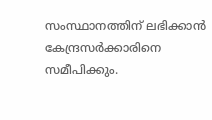സംസ്ഥാനത്തിന് ലഭിക്കാൻ കേന്ദ്രസർക്കാരിനെ സമീപിക്കും.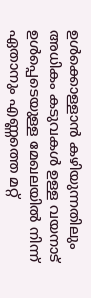ഉൾക്കൊള്ളാൻ കഴിയുന്നതിലും അധികം കടുവകൾ ഉള്ള വയനാട് ഉൾപ്പെടെയുള്ള മേഖലയിൽ നിന്ന് ഏതാനും എണ്ണത്തെ മറ്റ്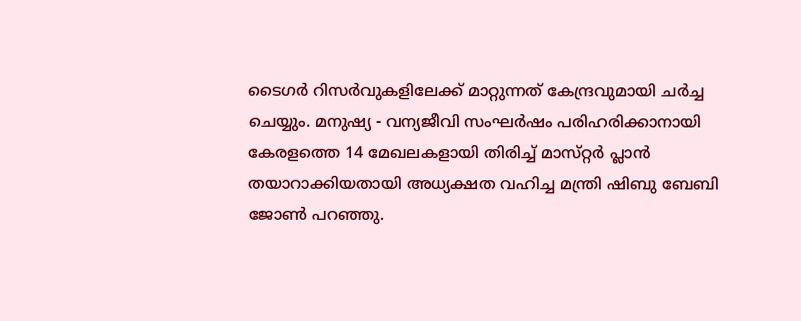ടൈഗർ റിസർവുകളിലേക്ക് മാറ്റുന്നത് കേന്ദ്രവുമായി ചർച്ച ചെയ്യും. മനുഷ്യ - വന്യജീവി സംഘർഷം പരിഹരിക്കാനായി കേരളത്തെ 14 മേഖലകളായി തിരിച്ച് മാസ്‌റ്റർ പ്ലാൻ തയാറാക്കിയതായി അധ്യക്ഷത വഹിച്ച മന്ത്രി ഷിബു ബേബി ജോൺ പറഞ്ഞു.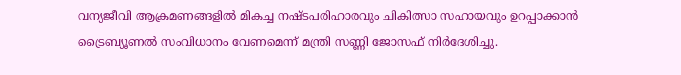വന്യജീവി ആക്രമണങ്ങളിൽ മികച്ച നഷ്ടപരിഹാരവും ചികിത്സാ സഹായവും ഉറപ്പാക്കാൻ ട്രൈബ്യൂണൽ സംവിധാനം വേണമെന്ന് മന്ത്രി സണ്ണി ജോസഫ് നിർദേശിച്ചു.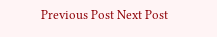Previous Post Next Post